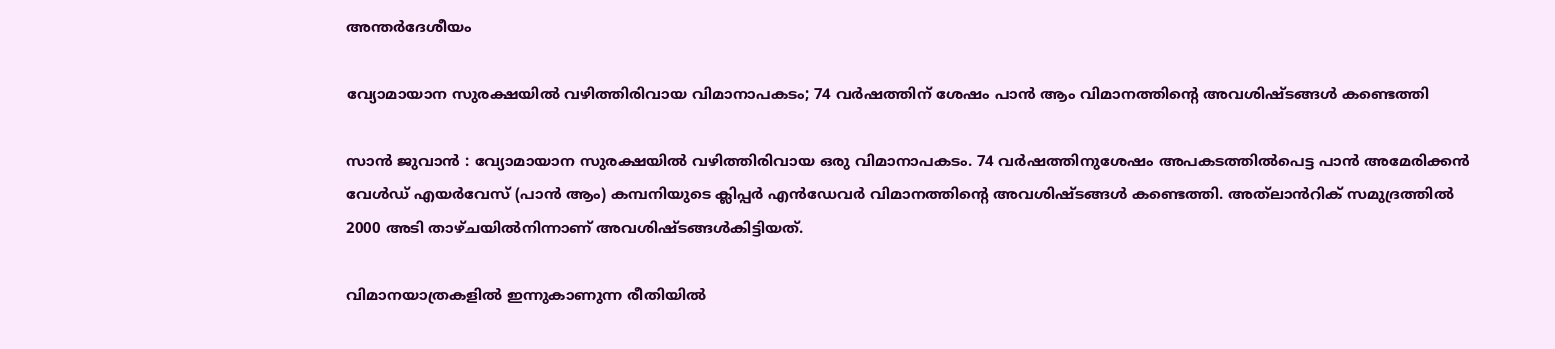അന്തർദേശീയം

വ്യോമായാന സുരക്ഷയിൽ വഴിത്തിരിവായ വിമാനാപകടം; 74 വർഷത്തിന് ശേഷം പാൻ ആം വിമാനത്തിന്റെ അവശിഷ്ടങ്ങൾ കണ്ടെത്തി

സാൻ ജുവാൻ : വ്യോമായാന സുരക്ഷയിൽ വഴിത്തിരിവായ ഒരു വിമാനാപകടം. 74 വർഷത്തിനുശേഷം അപകടത്തിൽപെട്ട പാൻ അമേരിക്കൻ വേൾഡ് എയർവേസ് (പാൻ ആം) കമ്പനിയുടെ ക്ലിപ്പർ എൻഡേവർ വിമാനത്തിന്റെ അവശിഷ്ടങ്ങൾ കണ്ടെത്തി. അത്‌ലാൻറിക് സമുദ്രത്തിൽ 2000 അടി താഴ്ചയിൽനിന്നാണ് അവശിഷ്ടങ്ങൾകിട്ടിയത്.

വിമാനയാത്രകളിൽ ഇന്നുകാണുന്ന രീതിയിൽ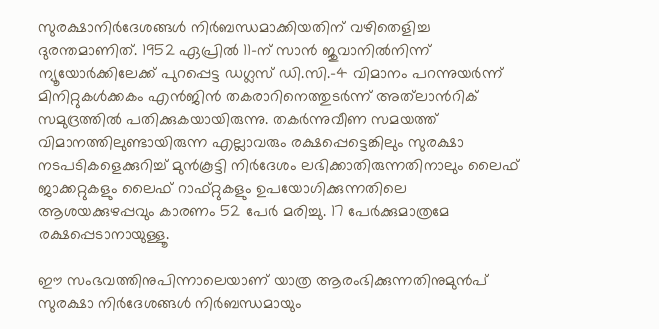സുരക്ഷാനിർദേശങ്ങൾ നിർബന്ധമാക്കിയതിന് വഴിതെളിച്ച ദുരന്തമാണിത്. 1952 ഏപ്രിൽ 11-ന് സാൻ ജുവാനിൽനിന്ന് ന്യൂയോർക്കിലേക്ക് പുറപ്പെട്ട ഡഗ്ലസ് ഡി.സി.-4 വിമാനം പറന്നുയർന്ന് മിനിറ്റുകൾക്കകം എൻജിൻ തകരാറിനെത്തുടർന്ന് അത്‌ലാൻറിക് സമുദ്രത്തിൽ പതിക്കുകയായിരുന്നു. തകർന്നുവീണ സമയത്ത് വിമാനത്തിലുണ്ടായിരുന്ന എല്ലാവരും രക്ഷപ്പെട്ടെങ്കിലും സുരക്ഷാ നടപടികളെക്കുറിച്ച് മുൻകൂട്ടി നിർദേശം ലഭിക്കാതിരുന്നതിനാലും ലൈഫ് ജാക്കറ്റുകളും ലൈഫ് റാഫ്റ്റുകളും ഉപയോഗിക്കുന്നതിലെ ആശയക്കുഴപ്പവും കാരണം 52 പേർ മരിച്ചു. 17 പേർക്കുമാത്രമേ രക്ഷപ്പെടാനായുള്ളൂ.

ഈ സംഭവത്തിനുപിന്നാലെയാണ് യാത്ര ആരംഭിക്കുന്നതിനുമുൻപ് സുരക്ഷാ നിർദേശങ്ങൾ നിർബന്ധമായും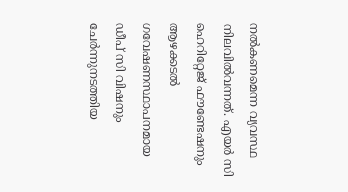നൽകണമെന്ന വ്യവസ്ഥ നിലവിൽവന്നത്. എയർ സി ഹെറിറ്റേജ് ഫൗണ്ടേഷനും ആഴക്കടൽ ഗവേഷണസ്ഥാപനമായ ഡീപ് സി വിഷനും ചേർന്നുനടത്തിയ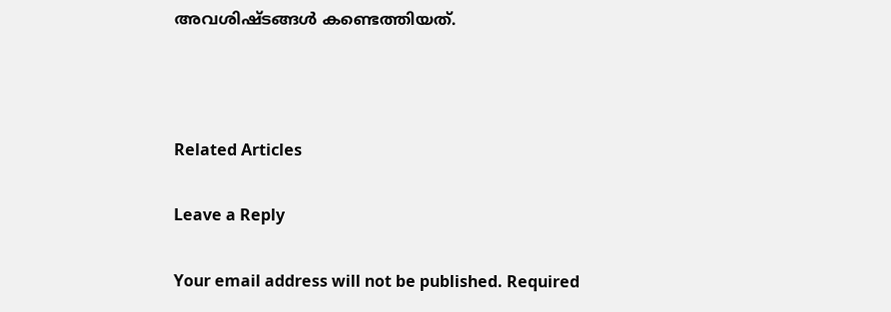അവശിഷ്ടങ്ങൾ കണ്ടെത്തിയത്.



Related Articles

Leave a Reply

Your email address will not be published. Required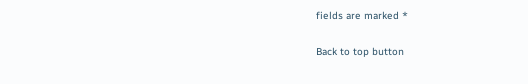fields are marked *

Back to top button